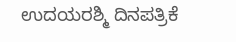ಉದಯರಶ್ಮಿ ದಿನಪತ್ರಿಕೆ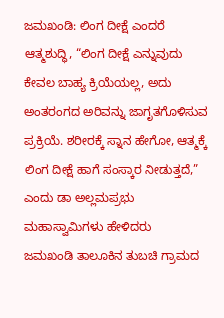ಜಮಖಂಡಿ: ಲಿಂಗ ದೀಕ್ಷೆ ಎಂದರೆ ಆತ್ಮಶುದ್ಧಿ, “ಲಿಂಗ ದೀಕ್ಷೆ ಎನ್ನುವುದು ಕೇವಲ ಬಾಹ್ಯ ಕ್ರಿಯೆಯಲ್ಲ, ಅದು ಅಂತರಂಗದ ಅರಿವನ್ನು ಜಾಗೃತಗೊಳಿಸುವ ಪ್ರಕ್ರಿಯೆ. ಶರೀರಕ್ಕೆ ಸ್ನಾನ ಹೇಗೋ, ಆತ್ಮಕ್ಕೆ ಲಿಂಗ ದೀಕ್ಷೆ ಹಾಗೆ ಸಂಸ್ಕಾರ ನೀಡುತ್ತದೆ,” ಎಂದು ಡಾ ಅಲ್ಲಮಪ್ರಭು ಮಹಾಸ್ವಾಮಿಗಳು ಹೇಳಿದರು
ಜಮಖಂಡಿ ತಾಲೂಕಿನ ತುಬಚಿ ಗ್ರಾಮದ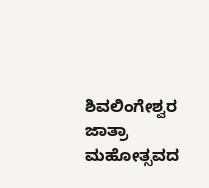ಶಿವಲಿಂಗೇಶ್ವರ ಜಾತ್ರಾ ಮಹೋತ್ಸವದ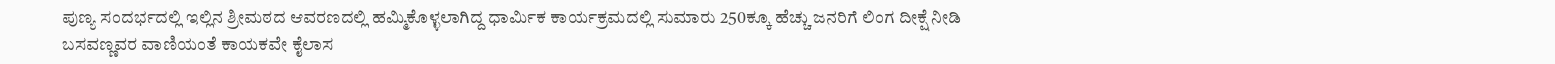ಪುಣ್ಯ ಸಂದರ್ಭದಲ್ಲಿ ಇಲ್ಲಿನ ಶ್ರೀಮಠದ ಆವರಣದಲ್ಲಿ ಹಮ್ಮಿಕೊಳ್ಳಲಾಗಿದ್ದ ಧಾರ್ಮಿಕ ಕಾರ್ಯಕ್ರಮದಲ್ಲಿ ಸುಮಾರು 250ಕ್ಕೂ ಹೆಚ್ಚು ಜನರಿಗೆ ಲಿಂಗ ದೀಕ್ಷೆ ನೀಡಿ ಬಸವಣ್ಣವರ ವಾಣಿಯಂತೆ ಕಾಯಕವೇ ಕೈಲಾಸ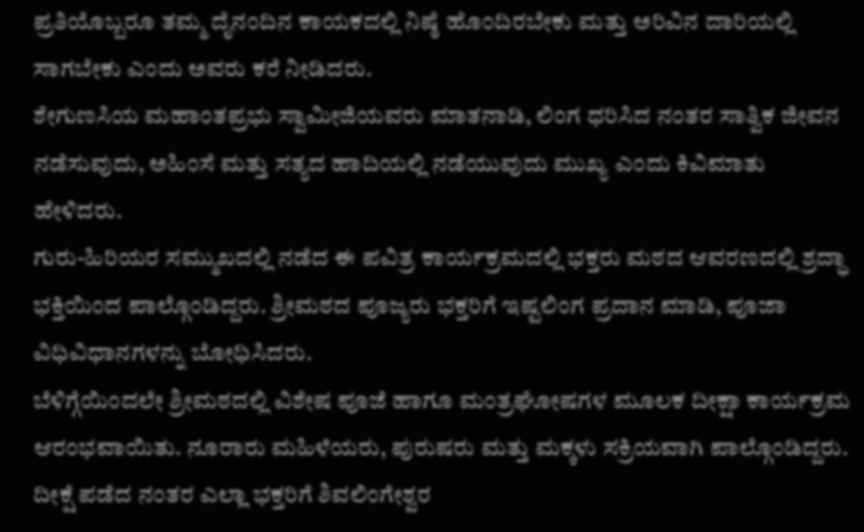ಪ್ರತಿಯೊಬ್ಬರೂ ತಮ್ಮ ದೈನಂದಿನ ಕಾಯಕದಲ್ಲಿ ನಿಷ್ಠೆ ಹೊಂದಿರಬೇಕು ಮತ್ತು ಅರಿವಿನ ದಾರಿಯಲ್ಲಿ ಸಾಗಬೇಕು ಎಂದು ಅವರು ಕರೆ ನೀಡಿದರು.
ಶೇಗುಣಸಿಯ ಮಹಾಂತಪ್ರಭು ಸ್ವಾಮೀಜಿಯವರು ಮಾತನಾಡಿ, ಲಿಂಗ ಧರಿಸಿದ ನಂತರ ಸಾತ್ವಿಕ ಜೀವನ ನಡೆಸುವುದು, ಅಹಿಂಸೆ ಮತ್ತು ಸತ್ಯದ ಹಾದಿಯಲ್ಲಿ ನಡೆಯುವುದು ಮುಖ್ಯ ಎಂದು ಕಿವಿಮಾತು ಹೇಳಿದರು.
ಗುರು-ಹಿರಿಯರ ಸಮ್ಮುಖದಲ್ಲಿ ನಡೆದ ಈ ಪವಿತ್ರ ಕಾರ್ಯಕ್ರಮದಲ್ಲಿ ಭಕ್ತರು ಮಠದ ಆವರಣದಲ್ಲಿ ಶ್ರದ್ಧಾ ಭಕ್ತಿಯಿಂದ ಪಾಲ್ಗೊಂಡಿದ್ದರು. ಶ್ರೀಮಠದ ಪೂಜ್ಯರು ಭಕ್ತರಿಗೆ ಇಷ್ಟಲಿಂಗ ಪ್ರದಾನ ಮಾಡಿ, ಪೂಜಾ ವಿಧಿವಿಧಾನಗಳನ್ನು ಬೋಧಿಸಿದರು.
ಬೆಳಿಗ್ಗೆಯಿಂದಲೇ ಶ್ರೀಮಠದಲ್ಲಿ ವಿಶೇಷ ಪೂಜೆ ಹಾಗೂ ಮಂತ್ರಘೋಷಗಳ ಮೂಲಕ ದೀಕ್ಷಾ ಕಾರ್ಯಕ್ರಮ ಆರಂಭವಾಯಿತು. ನೂರಾರು ಮಹಿಳೆಯರು, ಪುರುಷರು ಮತ್ತು ಮಕ್ಕಳು ಸಕ್ರಿಯವಾಗಿ ಪಾಲ್ಗೊಂಡಿದ್ದರು.
ದೀಕ್ಷೆ ಪಡೆದ ನಂತರ ಎಲ್ಲಾ ಭಕ್ತರಿಗೆ ಶಿವಲಿಂಗೇಶ್ವರ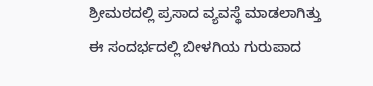ಶ್ರೀಮಠದಲ್ಲಿ ಪ್ರಸಾದ ವ್ಯವಸ್ಥೆ ಮಾಡಲಾಗಿತ್ತು
ಈ ಸಂದರ್ಭದಲ್ಲಿ ಬೀಳಗಿಯ ಗುರುಪಾದ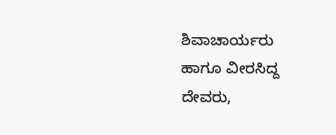ಶಿವಾಚಾರ್ಯರು ಹಾಗೂ ವೀರಸಿದ್ದ ದೇವರು,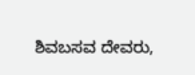ಶಿವಬಸವ ದೇವರು,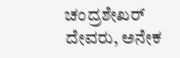ಚಂದ್ರಶೇಖರ್ ದೇವರು, ಅನೇಕ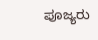ಪೂಜ್ಯರು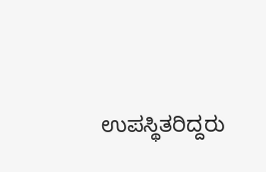ಉಪಸ್ಥಿತರಿದ್ದರು